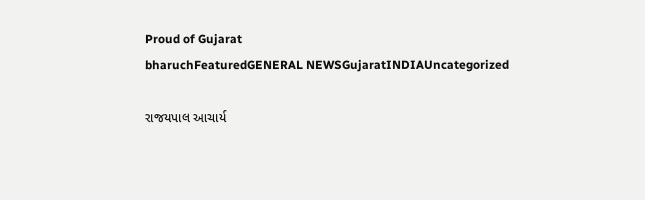Proud of Gujarat
bharuchFeaturedGENERAL NEWSGujaratINDIAUncategorized

રાજયપાલ આચાર્ય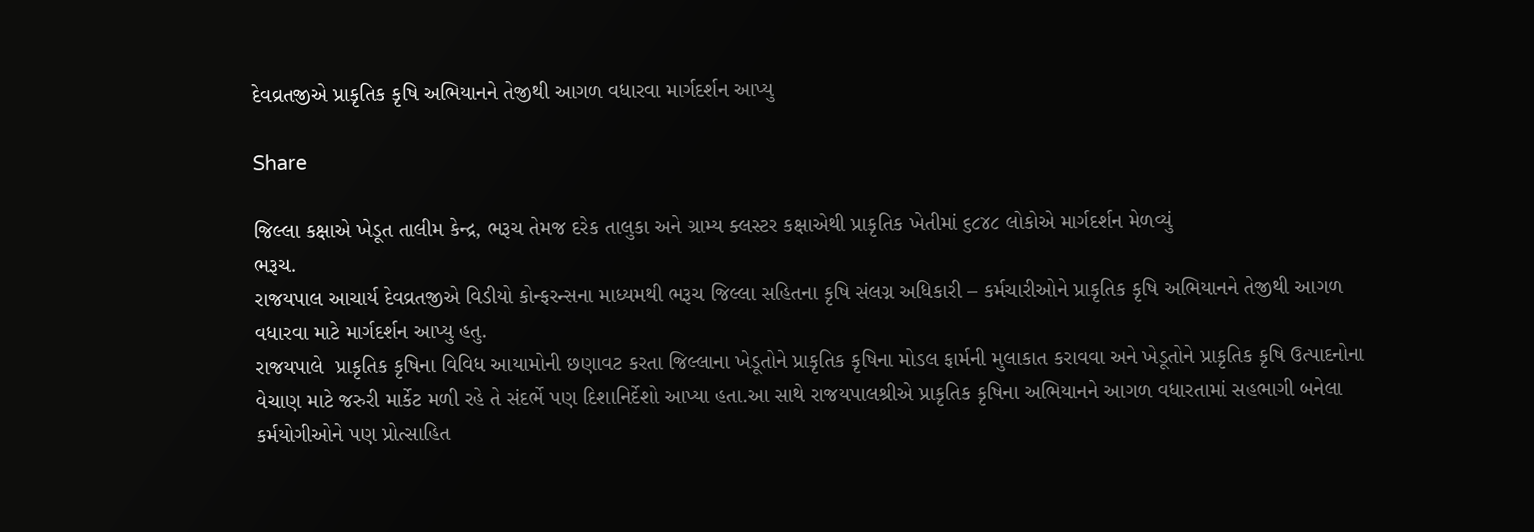દેવવ્રતજીએ પ્રાકૃતિક કૃષિ અભિયાનને તેજીથી આગળ વધારવા માર્ગદર્શન આપ્યુ

Share

જિલ્લા કક્ષાએ ખેડૂત તાલીમ કેન્દ્ર, ભરૂચ તેમજ દરેક તાલુકા અને ગ્રામ્ય ક્લસ્ટર કક્ષાએથી પ્રાકૃતિક ખેતીમાં ૬૮૪૮ લોકોએ માર્ગદર્શન મેળવ્યું
ભરૂચ.
રાજયપાલ આચાર્ય દેવવ્રતજીએ વિડીયો કોન્ફરન્સના માધ્યમથી ભરૂચ જિલ્લા સહિતના કૃષિ સંલગ્ન અધિકારી – કર્મચારીઓને પ્રાકૃતિક કૃષિ અભિયાનને તેજીથી આગળ વધારવા માટે માર્ગદર્શન આપ્યુ હતુ.
રાજયપાલે  પ્રાકૃતિક કૃષિના વિવિધ આયામોની છણાવટ કરતા જિલ્લાના ખેડૂતોને પ્રાકૃતિક કૃષિના મોડલ ફાર્મની મુલાકાત કરાવવા અને ખેડૂતોને પ્રાકૃતિક કૃષિ ઉત્પાદનોના વેચાણ માટે જરુરી માર્કેટ મળી રહે તે સંદર્ભે પણ દિશાનિર્દેશો આપ્યા હતા.આ સાથે રાજયપાલશ્રીએ પ્રાકૃતિક કૃષિના અભિયાનને આગળ વધારતામાં સહભાગી બનેલા કર્મયોગીઓને પણ પ્રોત્સાહિત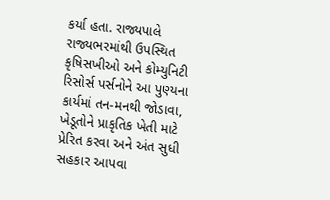કર્યા હતા. રાજ્યપાલે  રાજ્યભરમાંથી ઉપસ્થિત કૃષિસખીઓ અને કોમ્યુનિટી રિસોર્સ પર્સનોને આ પુણ્યના કાર્યમાં તન-મનથી જોડાવા, ખેડૂતોને પ્રાકૃતિક ખેતી માટે પ્રેરિત કરવા અને અંત સુધી સહકાર આપવા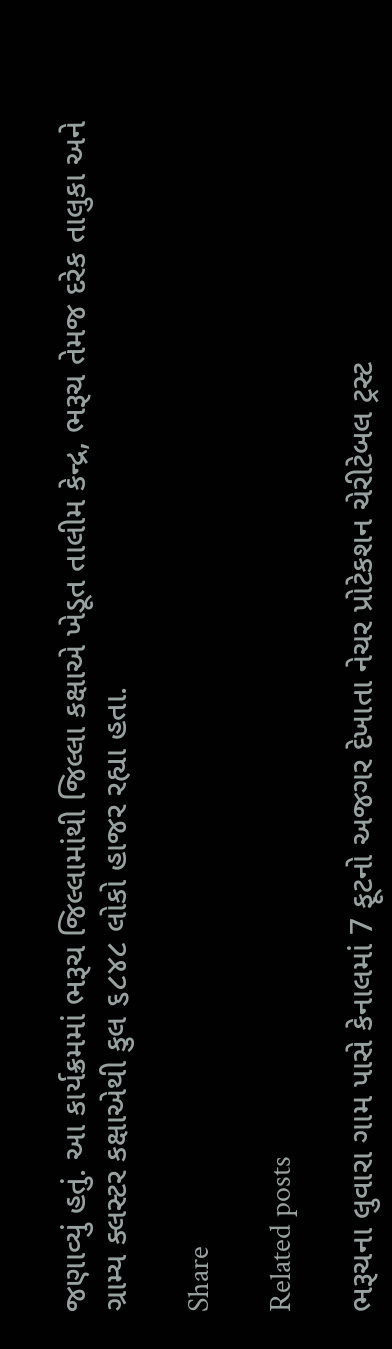જણાવ્યું હતું. આ કાર્યક્રમમાં ભરૂચ જિલ્લામાંથી જિલ્લા કક્ષાએ ખેડૂત તાલીમ કેન્દ્ર, ભરૂચ તેમજ દરેક તાલુકા અને ગ્રામ્ય ક્લસ્ટર કક્ષાએથી કુલ ૬૮૪૮ લોકો હાજર રહ્યા હતા.

Share

Related posts

ભરૂચના લુવારા ગામ પાસે કેનાલમાં 7 ફૂટનો અજગર દેખાતા નેચર પ્રોટેકશન ચેરીટેબલ ટ્રસ્ટ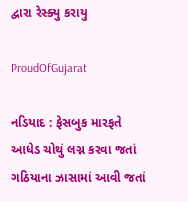દ્વારા રેસ્ક્યુ કરાયુ

ProudOfGujarat

નડિયાદ : ફેસબુક મારફતે આધેડ ચોથું લગ્ન કરવા જતાં ગઠિયાના ઝાસામાં આવી જતાં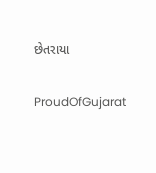છેતરાયા

ProudOfGujarat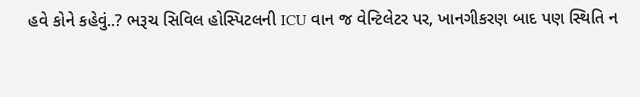હવે કોને કહેવું..? ભરૂચ સિવિલ હોસ્પિટલની ICU વાન જ વેન્ટિલેટર પર, ખાનગીકરણ બાદ પણ સ્થિતિ ન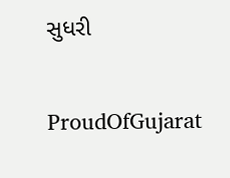સુધરી

ProudOfGujarat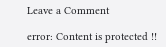Leave a Comment

error: Content is protected !!